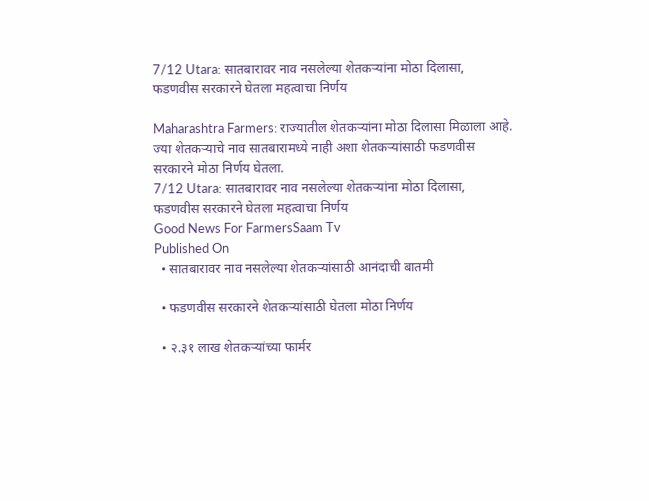7/12 Utara: सातबारावर नाव नसलेल्या शेतकऱ्यांना मोठा दिलासा, फडणवीस सरकारने घेतला महत्वाचा निर्णय

Maharashtra Farmers: राज्यातील शेतकऱ्यांना मोठा दिलासा मिळाला आहे. ज्या शेतकऱ्याचे नाव सातबारामध्ये नाही अशा शेतकऱ्यांसाठी फडणवीस सरकारने मोठा निर्णय घेतला.
7/12 Utara: सातबारावर नाव नसलेल्या शेतकऱ्यांना मोठा दिलासा, फडणवीस सरकारने घेतला महत्वाचा निर्णय
Good News For FarmersSaam Tv
Published On
  • सातबारावर नाव नसलेल्या शेतकऱ्यांसाठी आनंदाची बातमी

  • फडणवीस सरकारने शेतकऱ्यांसाठी घेतला मोठा निर्णय

  • २.३१ लाख शेतकऱ्यांच्या फार्मर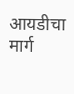आयडीचा मार्ग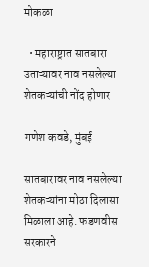मोकळा

  • महाराष्ट्रात सातबारा उताऱ्यावर नाव नसलेल्या शेतकऱ्यांची नोंद होणार

गणेश कवडे, मुंबई

सातबारावर नाव नसलेल्या शेतकऱ्यांना मोठा दिलासा मिळाला आहे. फडणवीस सरकारने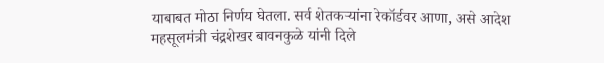याबाबत मोठा निर्णय घेतला. सर्व शेतकऱ्यांना रेकॉर्डवर आणा, असे आदेश महसूलमंत्री चंद्रशेखर बावनकुळे यांनी दिले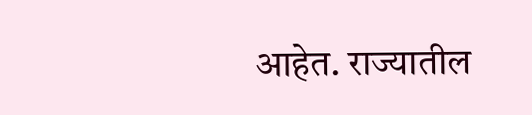आहेत. राज्यातील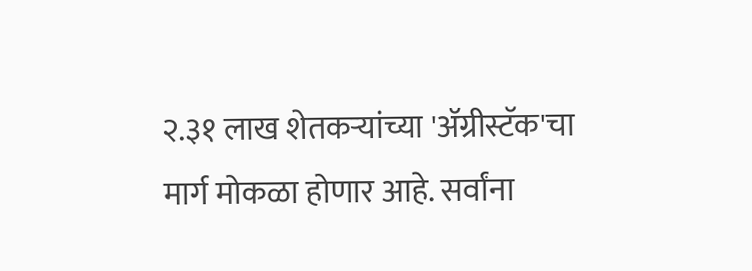२.३१ लाख शेतकऱ्यांच्या 'ॲग्रीस्टॅक'चा मार्ग मोकळा होणार आहे. सर्वांना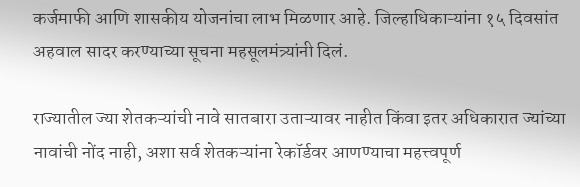कर्जमाफी आणि शासकीय योजनांचा लाभ मिळणार आहे. जिल्हाधिकाऱ्यांना १५ दिवसांत अहवाल सादर करण्याच्या सूचना महसूलमंत्र्यांनी दिलं.

राज्यातील ज्या शेतकऱ्यांची नावे सातबारा उताऱ्यावर नाहीत किंवा इतर अधिकारात ज्यांच्या नावांची नोंद नाही, अशा सर्व शेतकऱ्यांना रेकॉर्डवर आणण्याचा महत्त्वपूर्ण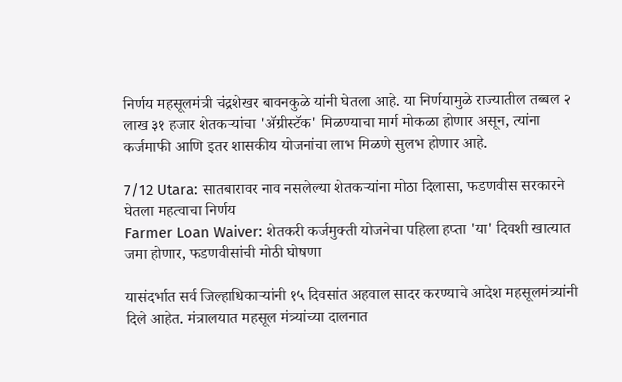निर्णय महसूलमंत्री चंद्रशेखर बावनकुळे यांनी घेतला आहे. या निर्णयामुळे राज्यातील तब्बल २ लाख ३१ हजार शेतकऱ्यांचा 'ॲग्रीस्टॅक' मिळण्याचा मार्ग मोकळा होणार असून, त्यांना कर्जमाफी आणि इतर शासकीय योजनांचा लाभ मिळणे सुलभ होणार आहे.

7/12 Utara: सातबारावर नाव नसलेल्या शेतकऱ्यांना मोठा दिलासा, फडणवीस सरकारने घेतला महत्वाचा निर्णय
Farmer Loan Waiver: शेतकरी कर्जमुक्ती योजनेचा पहिला हप्ता 'या' दिवशी खात्यात जमा होणार, फडणवीसांची मोठी घोषणा

यासंदर्भात सर्व जिल्हाधिकाऱ्यांनी १५ दिवसांत अहवाल सादर करण्याचे आदेश महसूलमंत्र्यांनी दिले आहेत. मंत्रालयात महसूल मंत्र्यांच्या दालनात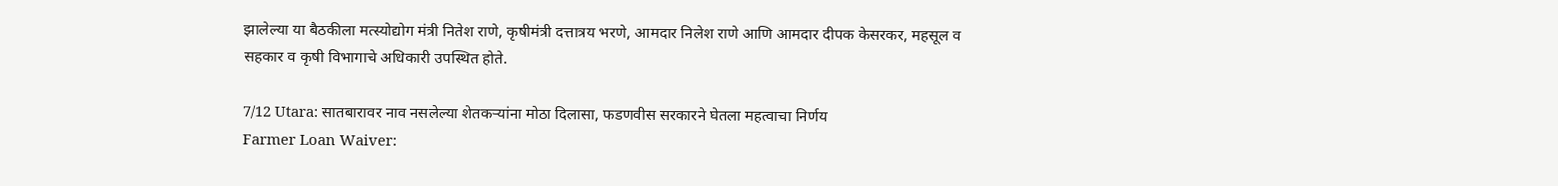झालेल्या या बैठकीला मत्स्योद्योग मंत्री नितेश राणे, कृषीमंत्री दत्तात्रय भरणे, आमदार निलेश राणे आणि आमदार दीपक केसरकर, महसूल व सहकार व कृषी विभागाचे अधिकारी उपस्थित होते.

7/12 Utara: सातबारावर नाव नसलेल्या शेतकऱ्यांना मोठा दिलासा, फडणवीस सरकारने घेतला महत्वाचा निर्णय
Farmer Loan Waiver: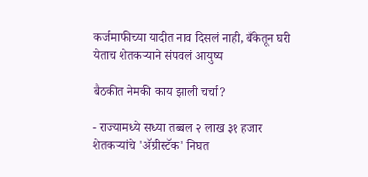कर्जमाफीच्या यादीत नाव दिसलं नाही, बँकेतून घरी येताच शेतकऱ्याने संपवलं आयुष्य

बैठकीत नेमकी काय झाली चर्चा?

- राज्यामध्ये सध्या तब्बल २ लाख ३१ हजार शेतकऱ्यांचे 'ॲग्रीस्टॅक' निघत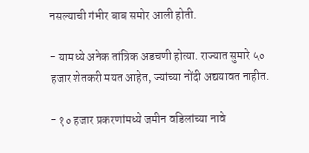नसल्याची गंभीर बाब समोर आली होती.

- यामध्ये अनेक तांत्रिक अडचणी होत्या. राज्यात सुमारे ५० हजार शेतकरी मयत आहेत, ज्यांच्या नोंदी अद्ययावत नाहीत.

- १० हजार प्रकरणांमध्ये जमीन वडिलांच्या नावे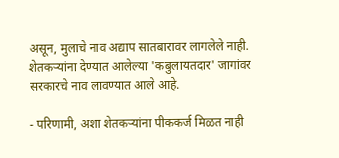असून, मुलाचे नाव अद्याप सातबारावर लागलेले नाही. शेतकऱ्यांना देण्यात आलेल्या 'कबुलायतदार' जागांवर सरकारचे नाव लावण्यात आले आहे.

- परिणामी, अशा शेतकऱ्यांना पीककर्ज मिळत नाही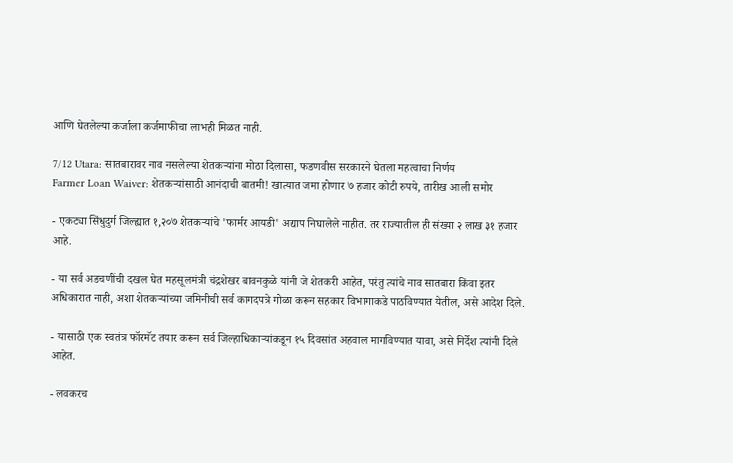आणि घेतलेल्या कर्जाला कर्जमाफीचा लाभही मिळत नाही.

7/12 Utara: सातबारावर नाव नसलेल्या शेतकऱ्यांना मोठा दिलासा, फडणवीस सरकारने घेतला महत्वाचा निर्णय
Farmer Loan Waiver: शेतकऱ्यांसाठी आनंदाची बातमी! खात्यात जमा होणार ७ हजार कोटी रुपये, तारीख आली समोर

- एकट्या सिंधुदुर्ग जिल्ह्यात १,२०७ शेतकऱ्यांचे 'फार्मर आयडी' अद्याप निघालेले नाहीत. तर राज्यातील ही संख्या २ लाख ३१ हजार आहे.

- या सर्व अडचणींची दखल घेत महसूलमंत्री चंद्रशेखर बावनकुळे यांनी जे शेतकरी आहेत, परंतु त्यांचे नाव सातबारा किंवा इतर अधिकारात नाही, अशा शेतकऱ्यांच्या जमिनीची सर्व कागदपत्रे गोळा करून सहकार विभागाकडे पाठविण्यात येतील, असे आदेश दिले.

- यासाठी एक स्वतंत्र फॉरमॅट तयार करून सर्व जिल्हाधिकाऱ्यांकडून १५ दिवसांत अहवाल मागविण्यात यावा, असे निर्देश त्यांनी दिले आहेत.

- लवकरच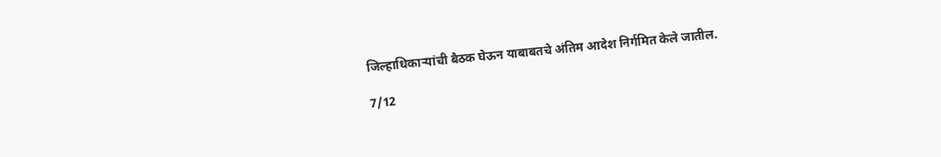जिल्हाधिकाऱ्यांची बैठक घेऊन याबाबतचे अंतिम आदेश निर्गमित केले जातील.

7/12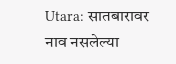Utara: सातबारावर नाव नसलेल्या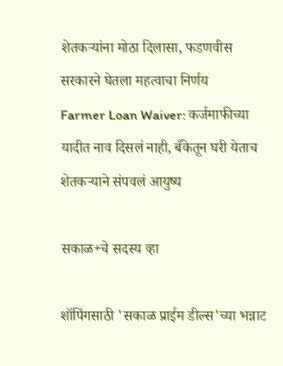शेतकऱ्यांना मोठा दिलासा, फडणवीस सरकारने घेतला महत्वाचा निर्णय
Farmer Loan Waiver: कर्जमाफीच्या यादीत नाव दिसलं नाही, बँकेतून घरी येताच शेतकऱ्याने संपवलं आयुष्य

सकाळ+चे सदस्य व्हा

शॉपिंगसाठी 'सकाळ प्राईम डील्स'च्या भन्नाट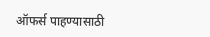ऑफर्स पाहण्यासाठी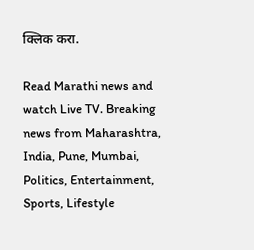क्लिक करा.

Read Marathi news and watch Live TV. Breaking news from Maharashtra, India, Pune, Mumbai, Politics, Entertainment, Sports, Lifestyle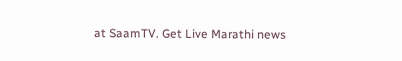at SaamTV. Get Live Marathi news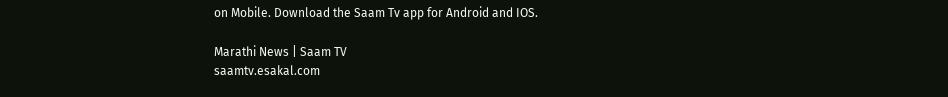on Mobile. Download the Saam Tv app for Android and IOS.

Marathi News | Saam TV
saamtv.esakal.com